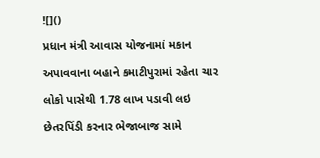![]()
પ્રધાન મંત્રી આવાસ યોજનામાં મકાન અપાવવાના બહાને કમાટીપુરામાં રહેતા ચાર લોકો પાસેથી 1.78 લાખ પડાવી લઇ છેતરપિંડી કરનાર ભેજાબાજ સામે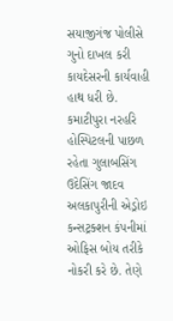સયાજીગંજ પોલીસે ગુનો દાખલ કરી કાયદેસરની કાર્યવાહી હાથ ધરી છે.
કમાટીપુરા નરહરિ હોસ્પિટલની પાછળ રહેતા ગુલાબસિંગ ઉદેસિંગ જાદવ અલકાપુરીની એડ્રોઇ કન્સટ્રક્શન કંપનીમાં ઓફિસ બોય તરીકે નોકરી કરે છે. તેણે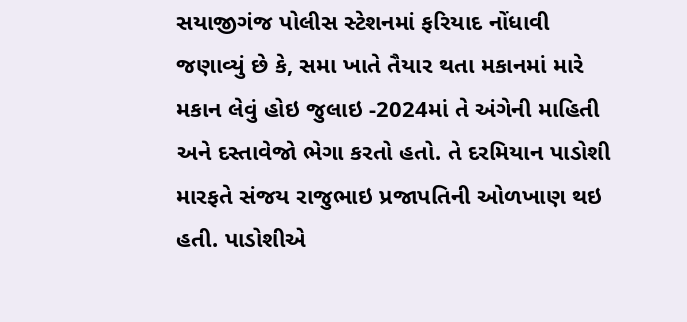સયાજીગંજ પોલીસ સ્ટેશનમાં ફરિયાદ નોંધાવી જણાવ્યું છે કે, સમા ખાતે તૈયાર થતા મકાનમાં મારે મકાન લેવું હોઇ જુલાઇ -2024માં તે અંગેની માહિતી અને દસ્તાવેજો ભેગા કરતો હતો. તે દરમિયાન પાડોશી મારફતે સંજય રાજુભાઇ પ્રજાપતિની ઓળખાણ થઇ હતી. પાડોશીએ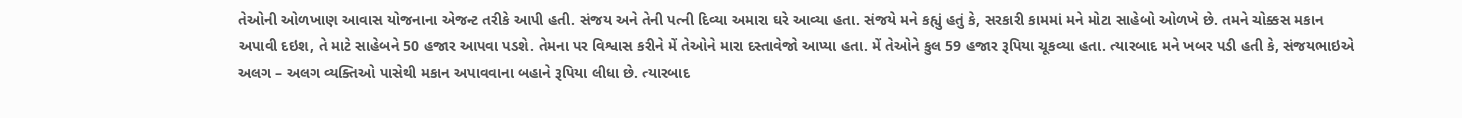તેઓની ઓળખાણ આવાસ યોજનાના એજન્ટ તરીકે આપી હતી. સંજય અને તેની પત્ની દિવ્યા અમારા ઘરે આવ્યા હતા. સંજયે મને કહ્યું હતું કે, સરકારી કામમાં મને મોટા સાહેબો ઓળખે છે. તમને ચોક્કસ મકાન અપાવી દઇશ, તે માટે સાહેબને 50 હજાર આપવા પડશે. તેમના પર વિશ્વાસ કરીને મેં તેઓને મારા દસ્તાવેજો આપ્યા હતા. મેં તેઓને કુલ 59 હજાર રૂપિયા ચૂકવ્યા હતા. ત્યારબાદ મને ખબર પડી હતી કે, સંજયભાઇએ અલગ – અલગ વ્યક્તિઓ પાસેથી મકાન અપાવવાના બહાને રૂપિયા લીધા છે. ત્યારબાદ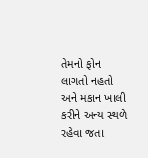તેમનો ફોન લાગતો નહતો અને મકાન ખાલી કરીને અન્ય સ્થળે રહેવા જતા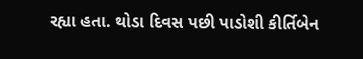રહ્યા હતા. થોડા દિવસ પછી પાડોશી કીર્તિબેન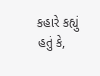કહારે કહ્યું હતું કે,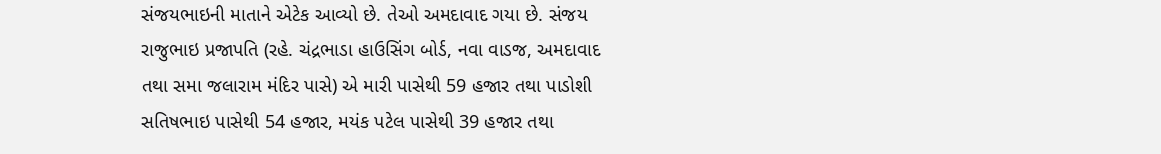સંજયભાઇની માતાને એટેક આવ્યો છે. તેઓ અમદાવાદ ગયા છે. સંજય રાજુભાઇ પ્રજાપતિ (રહે. ચંદ્રભાડા હાઉસિંગ બોર્ડ, નવા વાડજ, અમદાવાદ તથા સમા જલારામ મંદિર પાસે) એ મારી પાસેથી 59 હજાર તથા પાડોશી સતિષભાઇ પાસેથી 54 હજાર, મયંક પટેલ પાસેથી 39 હજાર તથા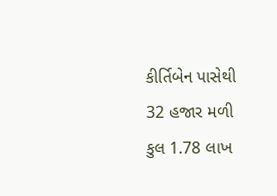કીર્તિબેન પાસેથી 32 હજાર મળી કુલ 1.78 લાખ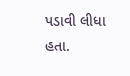પડાવી લીધા હતા.